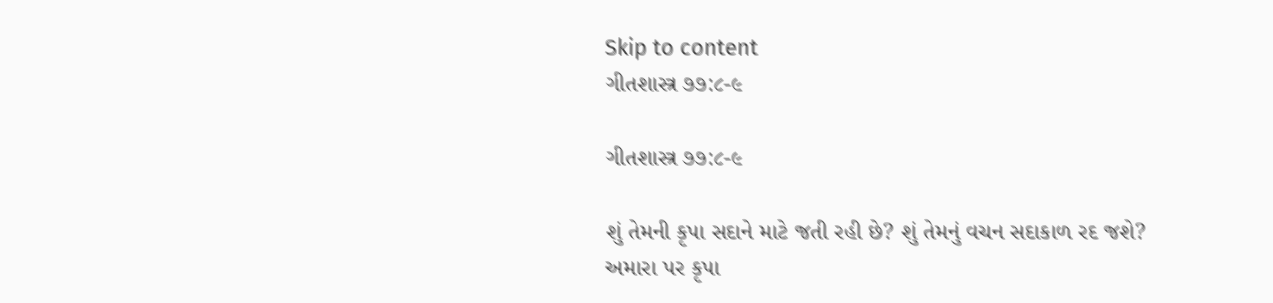Skip to content
ગીતશાસ્ત્ર ૭૭:૮-૯

ગીતશાસ્ત્ર ૭૭:૮-૯

શું તેમની કૃપા સદાને માટે જતી રહી છે? શું તેમનું વચન સદાકાળ રદ જશે?
અમારા પર કૃપા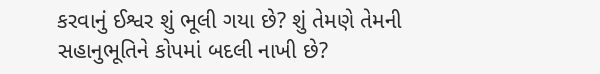કરવાનું ઈશ્વર શું ભૂલી ગયા છે? શું તેમણે તેમની સહાનુભૂતિને કોપમાં બદલી નાખી છે?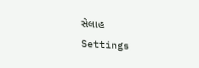સેલાહ
Settings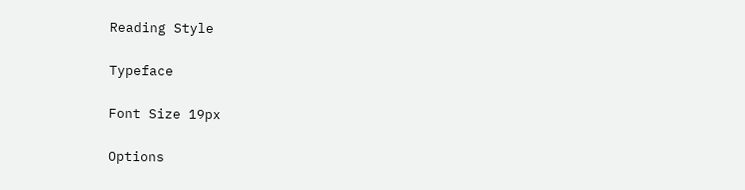Reading Style

Typeface

Font Size 19px

Options